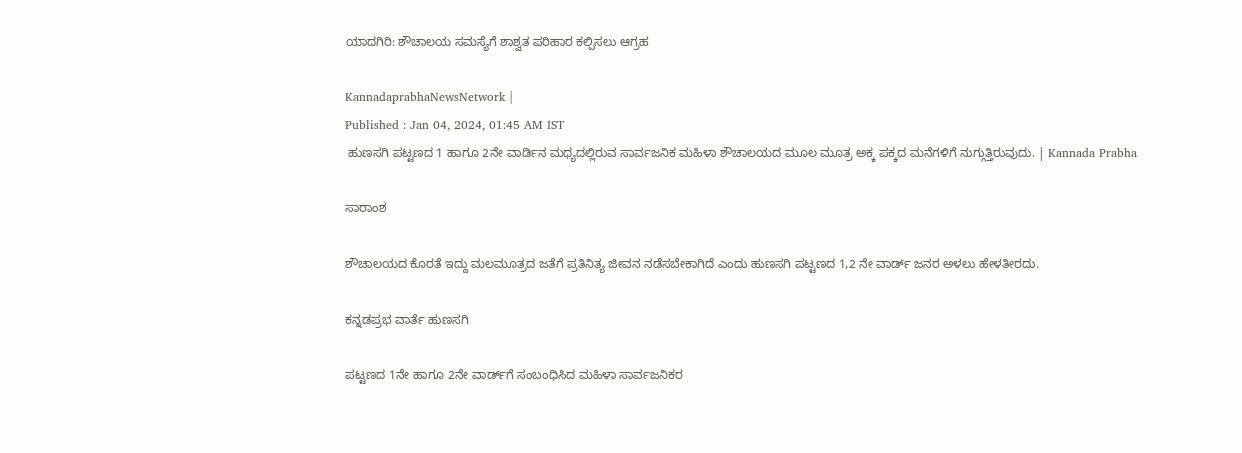ಯಾದಗಿರಿ: ಶೌಚಾಲಯ ಸಮಸ್ಯೆಗೆ ಶಾಶ್ವತ ಪರಿಹಾರ ಕಲ್ಪಿಸಲು ಆಗ್ರಹ

KannadaprabhaNewsNetwork |
Published : Jan 04, 2024, 01:45 AM IST
 ಹುಣಸಗಿ ಪಟ್ಟಣದ 1 ಹಾಗೂ 2ನೇ ವಾರ್ಡಿನ ಮಧ್ಯದಲ್ಲಿರುವ ಸಾರ್ವಜನಿಕ ಮಹಿಳಾ ಶೌಚಾಲಯದ ಮೂಲ ಮೂತ್ರ ಅಕ್ಕ ಪಕ್ಕದ ಮನೆಗಳಿಗೆ ನುಗ್ಗುತ್ತಿರುವುದು. | Kannada Prabha

ಸಾರಾಂಶ

ಶೌಚಾಲಯದ ಕೊರತೆ ಇದ್ದು ಮಲಮೂತ್ರದ ಜತೆಗೆ ಪ್ರತಿನಿತ್ಯ ಜೀವನ ನಡೆಸಬೇಕಾಗಿದೆ ಎಂದು ಹುಣಸಗಿ ಪಟ್ಟಣದ 1,2 ನೇ ವಾರ್ಡ್‌ ಜನರ ಅಳಲು ಹೇಳತೀರದು.

ಕನ್ನಡಪ್ರಭ ವಾರ್ತೆ ಹುಣಸಗಿ

ಪಟ್ಟಣದ 1ನೇ ಹಾಗೂ 2ನೇ ವಾರ್ಡ್‌ಗೆ ಸಂಬಂಧಿಸಿದ ಮಹಿಳಾ ಸಾರ್ವಜನಿಕರ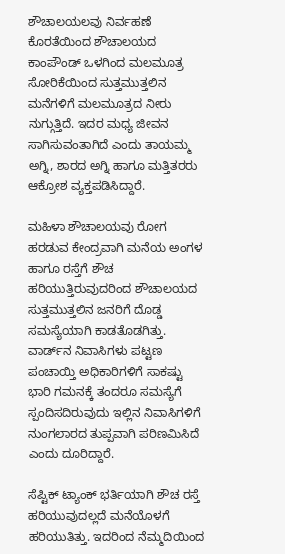ಶೌಚಾಲಯಲವು ನಿರ್ವಹಣೆ ಕೊರತೆಯಿಂದ ಶೌಚಾಲಯದ ಕಾಂಪೌಂಡ್‌ ಒಳಗಿಂದ ಮಲಮೂತ್ರ ಸೋರಿಕೆಯಿಂದ ಸುತ್ತಮುತ್ತಲಿನ ಮನೆಗಳಿಗೆ ಮಲಮೂತ್ರದ ನೀರು ನುಗ್ಗುತ್ತಿದೆ. ಇದರ ಮಧ್ಯ ಜೀವನ ಸಾಗಿಸುವಂತಾಗಿದೆ ಎಂದು ತಾಯಮ್ಮ ಅಗ್ನಿ, ಶಾರದ ಅಗ್ನಿ ಹಾಗೂ ಮತ್ತಿತರರು ಆಕ್ರೋಶ ವ್ಯಕ್ತಪಡಿಸಿದ್ದಾರೆ.

ಮಹಿಳಾ ಶೌಚಾಲಯವು ರೋಗ ಹರಡುವ ಕೇಂದ್ರವಾಗಿ ಮನೆಯ ಅಂಗಳ ಹಾಗೂ ರಸ್ತೆಗೆ ಶೌಚ ಹರಿಯುತ್ತಿರುವುದರಿಂದ ಶೌಚಾಲಯದ ಸುತ್ತಮುತ್ತಲಿನ ಜನರಿಗೆ ದೊಡ್ಡ ಸಮಸ್ಯೆಯಾಗಿ ಕಾಡತೊಡಗಿತ್ತು. ವಾರ್ಡ್‌ನ ನಿವಾಸಿಗಳು ಪಟ್ಟಣ ಪಂಚಾಯ್ತಿ ಅಧಿಕಾರಿಗಳಿಗೆ ಸಾಕಷ್ಟು ಭಾರಿ ಗಮನಕ್ಕೆ ತಂದರೂ ಸಮಸ್ಯೆಗೆ ಸ್ಪಂದಿಸದಿರುವುದು ಇಲ್ಲಿನ ನಿವಾಸಿಗಳಿಗೆ ನುಂಗಲಾರದ ತುಪ್ಪವಾಗಿ ಪರಿಣಮಿಸಿದೆ ಎಂದು ದೂರಿದ್ದಾರೆ.

ಸೆಪ್ಟಿಕ್ ಟ್ಯಾಂಕ್ ಭರ್ತಿಯಾಗಿ ಶೌಚ ರಸ್ತೆ ಹರಿಯುವುದಲ್ಲದೆ ಮನೆಯೊಳಗೆ ಹರಿಯುತಿತ್ತು. ಇದರಿಂದ ನೆಮ್ಮದಿಯಿಂದ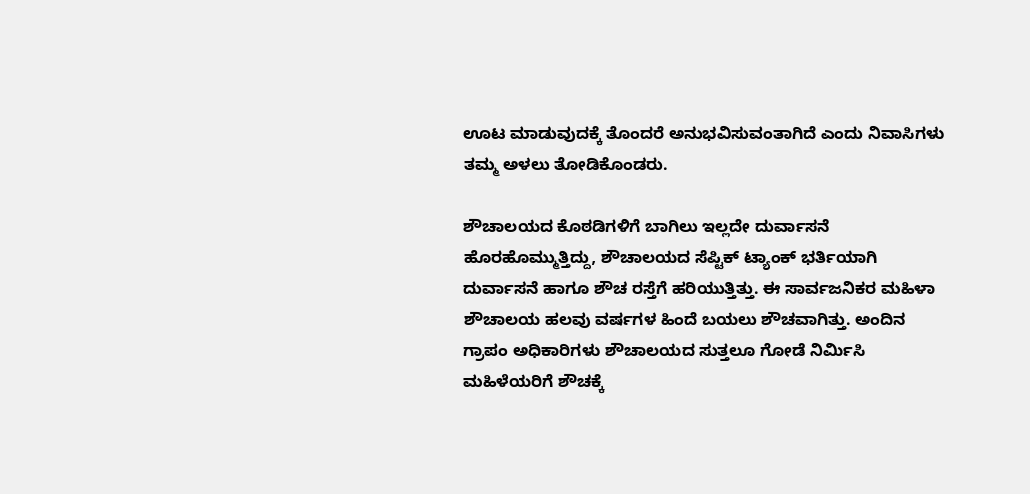ಊಟ ಮಾಡುವುದಕ್ಕೆ ತೊಂದರೆ ಅನುಭವಿಸುವಂತಾಗಿದೆ ಎಂದು ನಿವಾಸಿಗಳು ತಮ್ಮ ಅಳಲು ತೋಡಿಕೊಂಡರು.

ಶೌಚಾಲಯದ ಕೊಠಡಿಗಳಿಗೆ ಬಾಗಿಲು ಇಲ್ಲದೇ ದುರ್ವಾಸನೆ ಹೊರಹೊಮ್ಮುತ್ತಿದ್ದು, ಶೌಚಾಲಯದ ಸೆಪ್ಟಿಕ್ ಟ್ಯಾಂಕ್ ಭರ್ತಿಯಾಗಿ ದುರ್ವಾಸನೆ ಹಾಗೂ ಶೌಚ ರಸ್ತೆಗೆ ಹರಿಯುತ್ತಿತ್ತು. ಈ ಸಾರ್ವಜನಿಕರ ಮಹಿಳಾ ಶೌಚಾಲಯ ಹಲವು ವರ್ಷಗಳ ಹಿಂದೆ ಬಯಲು ಶೌಚವಾಗಿತ್ತು. ಅಂದಿನ ಗ್ರಾಪಂ ಅಧಿಕಾರಿಗಳು ಶೌಚಾಲಯದ ಸುತ್ತಲೂ ಗೋಡೆ ನಿರ್ಮಿಸಿ ಮಹಿಳೆಯರಿಗೆ ಶೌಚಕ್ಕೆ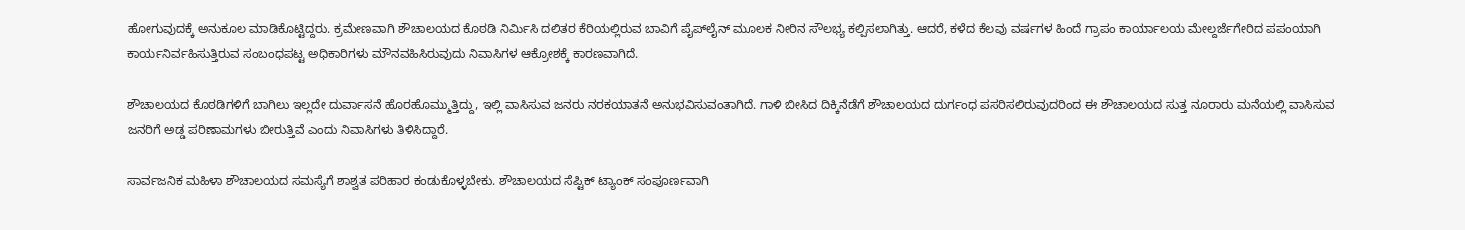ಹೋಗುವುದಕ್ಕೆ ಅನುಕೂಲ ಮಾಡಿಕೊಟ್ಟಿದ್ದರು. ಕ್ರಮೇಣವಾಗಿ ಶೌಚಾಲಯದ ಕೊಠಡಿ ನಿರ್ಮಿಸಿ ದಲಿತರ ಕೆರಿಯಲ್ಲಿರುವ ಬಾವಿಗೆ ಪೈಪ್‌ಲೈನ್ ಮೂಲಕ ನೀರಿನ ಸೌಲಭ್ಯ ಕಲ್ಪಿಸಲಾಗಿತ್ತು. ಆದರೆ, ಕಳೆದ ಕೆಲವು ವರ್ಷಗಳ ಹಿಂದೆ ಗ್ರಾಪಂ ಕಾರ್ಯಾಲಯ ಮೇಲ್ದರ್ಜೆಗೇರಿದ ಪಪಂಯಾಗಿ ಕಾರ್ಯನಿರ್ವಹಿಸುತ್ತಿರುವ ಸಂಬಂಧಪಟ್ಟ ಅಧಿಕಾರಿಗಳು ಮೌನವಹಿಸಿರುವುದು ನಿವಾಸಿಗಳ ಆಕ್ರೋಶಕ್ಕೆ ಕಾರಣವಾಗಿದೆ.

ಶೌಚಾಲಯದ ಕೊಠಡಿಗಳಿಗೆ ಬಾಗಿಲು ಇಲ್ಲದೇ ದುರ್ವಾಸನೆ ಹೊರಹೊಮ್ಮುತ್ತಿದ್ದು, ಇಲ್ಲಿ ವಾಸಿಸುವ ಜನರು ನರಕಯಾತನೆ ಅನುಭವಿಸುವಂತಾಗಿದೆ. ಗಾಳಿ ಬೀಸಿದ ದಿಕ್ಕಿನೆಡೆಗೆ ಶೌಚಾಲಯದ ದುರ್ಗಂಧ ಪಸರಿಸಲಿರುವುದರಿಂದ ಈ ಶೌಚಾಲಯದ ಸುತ್ತ ನೂರಾರು ಮನೆಯಲ್ಲಿ ವಾಸಿಸುವ ಜನರಿಗೆ ಅಡ್ಡ ಪರಿಣಾಮಗಳು ಬೀರುತ್ತಿವೆ ಎಂದು ನಿವಾಸಿಗಳು ತಿಳಿಸಿದ್ದಾರೆ.

ಸಾರ್ವಜನಿಕ ಮಹಿಳಾ ಶೌಚಾಲಯದ ಸಮಸ್ಯೆಗೆ ಶಾಶ್ವತ ಪರಿಹಾರ ಕಂಡುಕೊಳ್ಳಬೇಕು. ಶೌಚಾಲಯದ ಸೆಪ್ಟಿಕ್ ಟ್ಯಾಂಕ್ ಸಂಪೂರ್ಣವಾಗಿ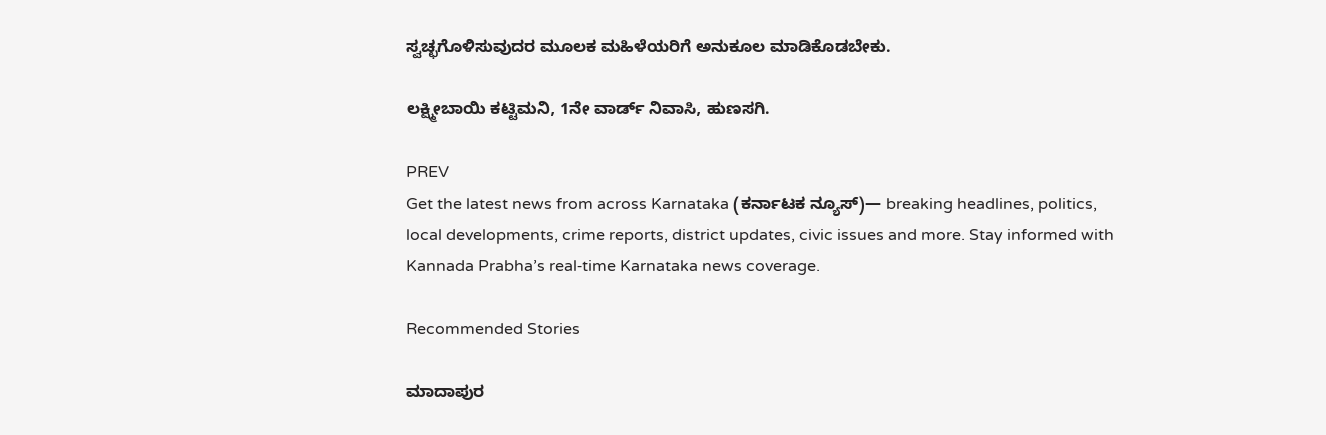ಸ್ವಚ್ಛಗೊಳಿಸುವುದರ ಮೂಲಕ ಮಹಿಳೆಯರಿಗೆ ಅನುಕೂಲ ಮಾಡಿಕೊಡಬೇಕು.

ಲಕ್ಷ್ಮೀಬಾಯಿ ಕಟ್ಟಿಮನಿ, 1ನೇ ವಾರ್ಡ್‌ ನಿವಾಸಿ, ಹುಣಸಗಿ.

PREV
Get the latest news from across Karnataka (ಕರ್ನಾಟಕ ನ್ಯೂಸ್)— breaking headlines, politics, local developments, crime reports, district updates, civic issues and more. Stay informed with Kannada Prabha’s real‑time Karnataka news coverage.

Recommended Stories

ಮಾದಾಪುರ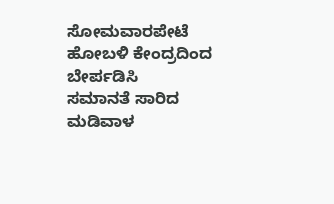ಸೋಮವಾರಪೇಟೆ ಹೋಬಳಿ ಕೇಂದ್ರದಿಂದ ಬೇರ್ಪಡಿಸಿ
ಸಮಾನತೆ ಸಾರಿದ ಮಡಿವಾಳ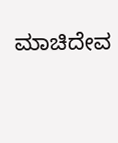ಮಾಚಿದೇವ